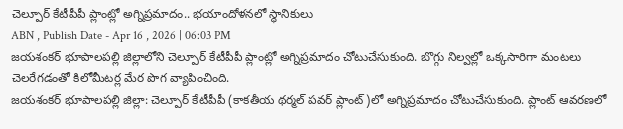చెల్పూర్ కేటీపీపీ ప్లాంట్లో అగ్నిప్రమాదం.. భయాందోళనలో స్థానికులు
ABN , Publish Date - Apr 16 , 2026 | 06:03 PM
జయశంకర్ భూపాలపల్లి జిల్లాలోని చెల్పూర్ కేటీపీపీ ప్లాంట్లో అగ్నిప్రమాదం చోటుచేసుకుంది. బొగ్గు నిల్వల్లో ఒక్కసారిగా మంటలు చెలరేగడంతో కిలోమీటర్ల మేర పొగ వ్యాపించింది.
జయశంకర్ భూపాలపల్లి జిల్లా: చెల్పూర్ కేటీపీపీ (కాకతీయ థర్మల్ పవర్ ప్లాంట్)లో అగ్నిప్రమాదం చోటుచేసుకుంది. ప్లాంట్ ఆవరణలో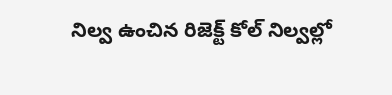నిల్వ ఉంచిన రిజెక్ట్ కోల్ నిల్వల్లో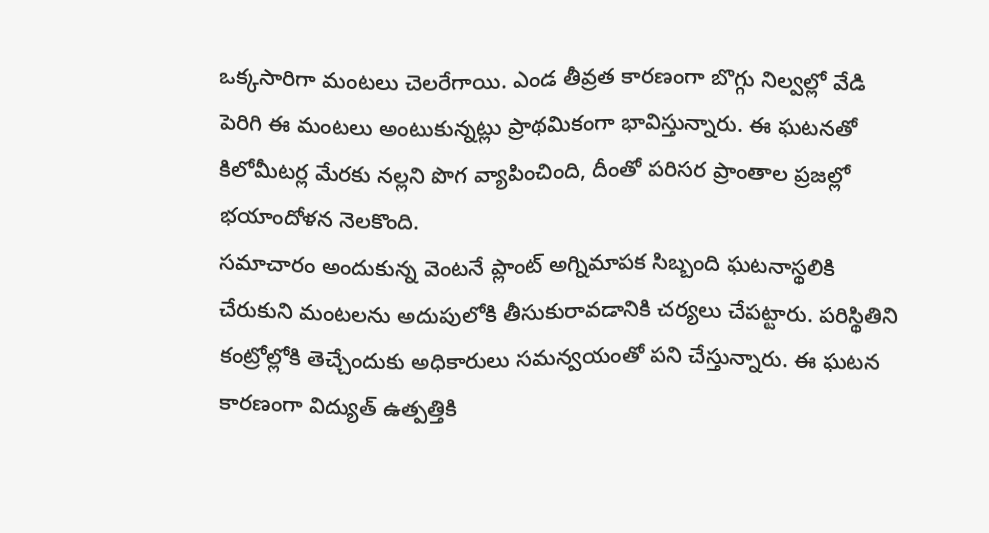ఒక్కసారిగా మంటలు చెలరేగాయి. ఎండ తీవ్రత కారణంగా బొగ్గు నిల్వల్లో వేడి పెరిగి ఈ మంటలు అంటుకున్నట్లు ప్రాథమికంగా భావిస్తున్నారు. ఈ ఘటనతో కిలోమీటర్ల మేరకు నల్లని పొగ వ్యాపించింది, దీంతో పరిసర ప్రాంతాల ప్రజల్లో భయాందోళన నెలకొంది.
సమాచారం అందుకున్న వెంటనే ప్లాంట్ అగ్నిమాపక సిబ్బంది ఘటనాస్థలికి చేరుకుని మంటలను అదుపులోకి తీసుకురావడానికి చర్యలు చేపట్టారు. పరిస్థితిని కంట్రోల్లోకి తెచ్చేందుకు అధికారులు సమన్వయంతో పని చేస్తున్నారు. ఈ ఘటన కారణంగా విద్యుత్ ఉత్పత్తికి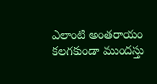ఎలాంటి అంతరాయం కలగకుండా ముందస్తు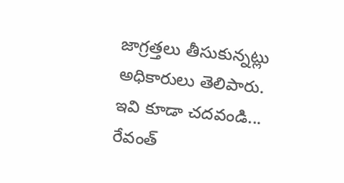జాగ్రత్తలు తీసుకున్నట్లు అధికారులు తెలిపారు.
ఇవి కూడా చదవండి...
రేవంత్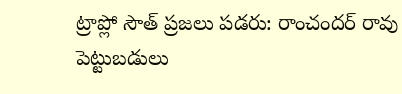ట్రాప్లో సౌత్ ప్రజలు పడరు: రాంచందర్ రావు
పెట్టుబడులు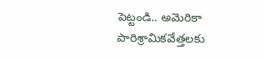పెట్టండి.. అమెరికా పారిశ్రామికవేత్తలకు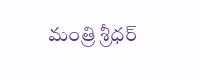మంత్రి శ్రీధర్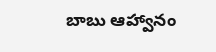బాబు ఆహ్వానం